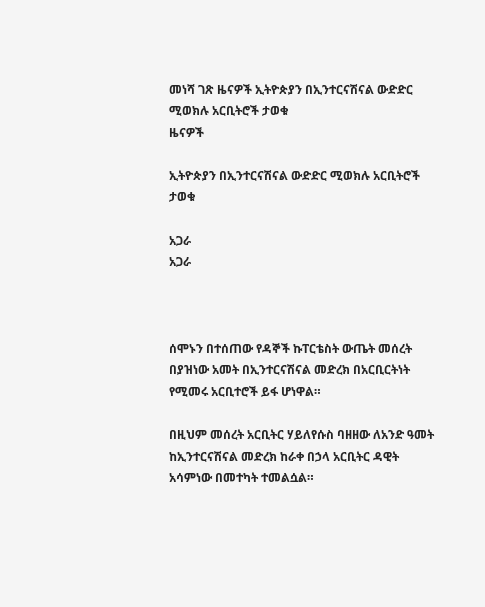መነሻ ገጽ ዜናዎች ኢትዮጵያን በኢንተርናሽናል ውድድር ሚወክሉ አርቢትሮች ታወቁ
ዜናዎች

ኢትዮጵያን በኢንተርናሽናል ውድድር ሚወክሉ አርቢትሮች ታወቁ

አጋራ
አጋራ



ሰሞኑን በተሰጠው የዳኞች ኩፐርቴስት ውጤት መሰረት በያዝነው አመት በኢንተርናሽናል መድረክ በአርቢርትነት የሚመሩ አርቢተሮች ይፋ ሆነዋል።

በዚህም መሰረት አርቢትር ሃይለየሱስ ባዘዘው ለአንድ ዓመት ከኢንተርናሽናል መድረክ ከራቀ በኃላ አርቢትር ዳዊት አሳምነው በመተካት ተመልሷል።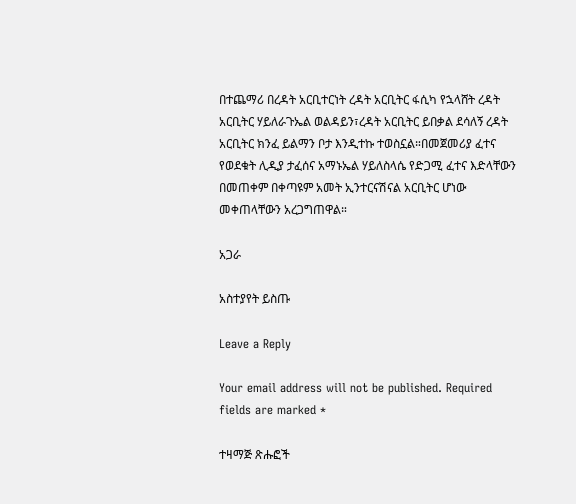በተጨማሪ በረዳት አርቢተርነት ረዳት አርቢትር ፋሲካ የኋላሸት ረዳት አርቢትር ሃይለራጉኤል ወልዳይን፣ረዳት አርቢትር ይበቃል ደሳለኝ ረዳት አርቢትር ክንፈ ይልማን ቦታ እንዲተኩ ተወስኗል።በመጀመሪያ ፈተና የወደቁት ሊዲያ ታፈሰና አማኑኤል ሃይለስላሴ የድጋሚ ፈተና እድላቸውን በመጠቀም በቀጣዩም አመት ኢንተርናሽናል አርቢትር ሆነው መቀጠላቸውን አረጋግጠዋል።

አጋራ

አስተያየት ይስጡ

Leave a Reply

Your email address will not be published. Required fields are marked *

ተዛማጅ ጽሑፎች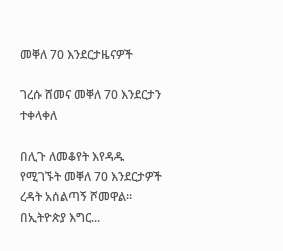መቐለ 70 እንደርታዜናዎች

ገረሱ ሸመና መቐለ 70 እንደርታን ተቀላቀለ

በሊጉ ለመቆየት እየዳዱ የሚገኙት መቐለ 70 እንደርታዎች ረዳት አሰልጣኝ ሾመዋል። በኢትዮጵያ እግር...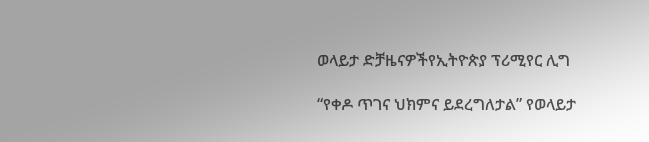ወላይታ ድቻዜናዎችየኢትዮጵያ ፕሪሚየር ሊግ

“የቀዶ ጥገና ህክምና ይደረግለታል” የወላይታ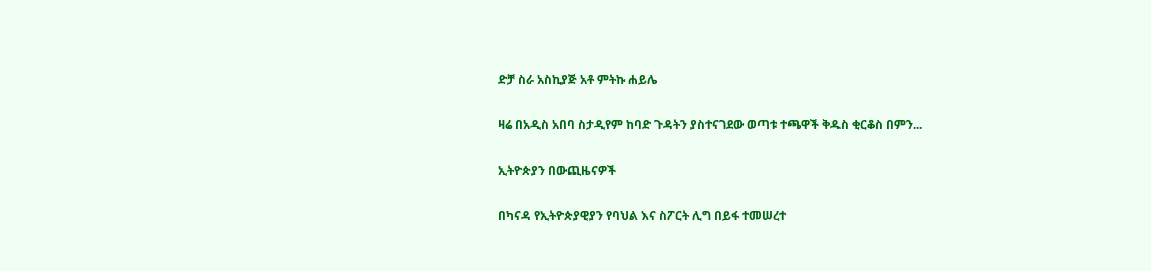ድቻ ስራ አስኪያጅ አቶ ምትኩ ሐይሌ

ዛሬ በአዲስ አበባ ስታዲየም ከባድ ጉዳትን ያስተናገደው ወጣቱ ተጫዋች ቅዱስ ቂርቆስ በምን...

ኢትዮጵያን በውጪዜናዎች

በካናዳ የኢትዮጵያዊያን የባህል እና ስፖርት ሊግ በይፋ ተመሠረተ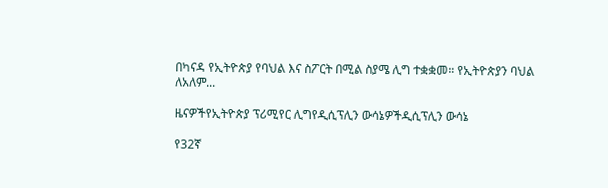በካናዳ የኢትዮጵያ የባህል እና ስፖርት በሚል ስያሜ ሊግ ተቋቋመ። የኢትዮጵያን ባህል ለአለም...

ዜናዎችየኢትዮጵያ ፕሪሚየር ሊግየዲሲፕሊን ውሳኔዎችዲሲፕሊን ውሳኔ

የ32ኛ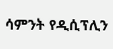ሳምንት የዲሲፕሊን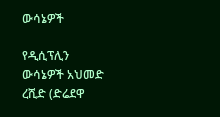ውሳኔዎች

የዲሲፕሊን ውሳኔዎች አህመድ ረሺድ (ድሬደዋ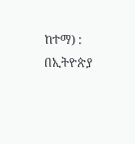ከተማ) : በኢትዮጵያ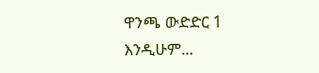ዋንጫ ውድድር 1 እንዲሁም...